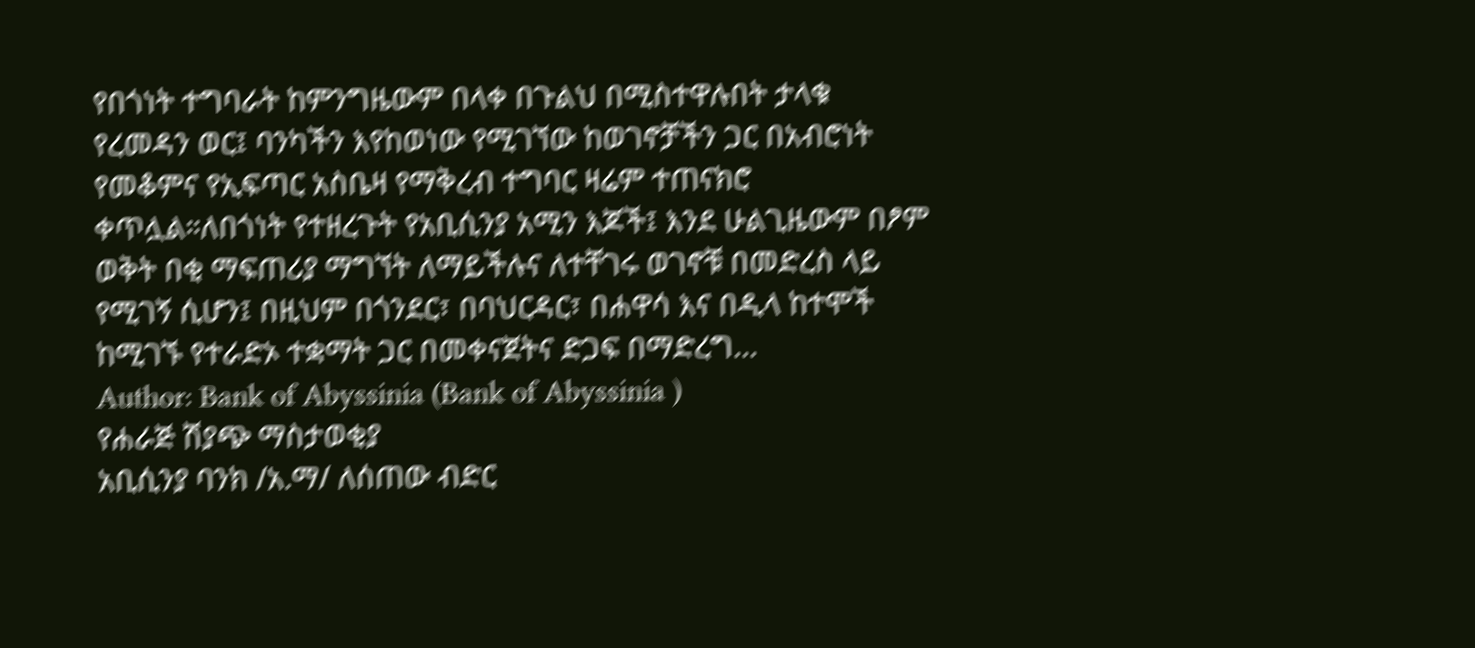የበጎነት ተግባራት ከምንግዜውም በላቀ በጉልህ በሚስተዋሉበት ታላቁ የረመዳን ወር፤ ባንካችን እየከወነው የሚገኘው ከወገኖቻችን ጋር በአብሮነት የመቆምና የኢፍጣር አስቤዛ የማቅረብ ተግባር ዛሬም ተጠናክሮ ቀጥሏል።ለበጎነት የተዘረጉት የአቢሲንያ አሚን እጆች፤ እንደ ሁልጊዜውም በፆም ወቅት በቂ ማፍጠሪያ ማግኘት ለማይችሉና ለተቸገሩ ወገኖቹ በመድረስ ላይ የሚገኝ ሲሆን፤ በዚህም በጎንደር፣ በባህርዳር፣ በሐዋሳ እና በዲላ ከተሞች ከሚገኙ የተራድኦ ተቋማት ጋር በመቀናጀትና ድጋፍ በማድረግ...
Author: Bank of Abyssinia (Bank of Abyssinia )
የሐራጅ ሽያጭ ማስታወቂያ
አቢሲንያ ባንክ /አ.ማ/ ለሰጠው ብድር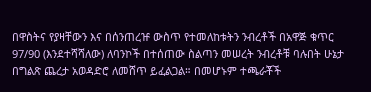በዋስትና የያዛቸውን እና በሰንጠረዡ ውስጥ የተመለከቱትን ንብረቶች በአዋጅ ቁጥር 97/90 (እንደተሻሻለው) ለባንኮች በተሰጠው ስልጣን መሠረት ንብረቶቹ ባሉበት ሁኔታ በግልጽ ጨረታ አወዳድሮ ለመሸጥ ይፈልጋል። በመሆኑም ተጫራቾች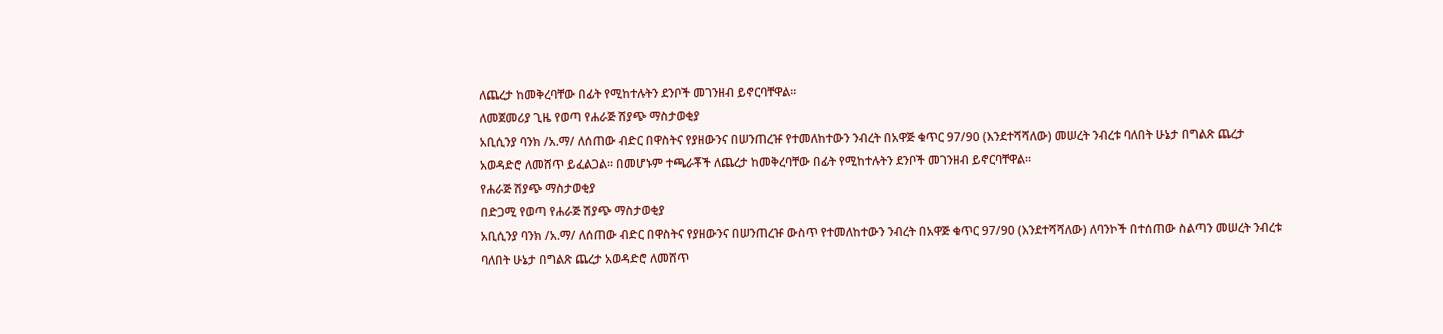ለጨረታ ከመቅረባቸው በፊት የሚከተሉትን ደንቦች መገንዘብ ይኖርባቸዋል።
ለመጀመሪያ ጊዜ የወጣ የሐራጅ ሽያጭ ማስታወቂያ
አቢሲንያ ባንክ /አ.ማ/ ለሰጠው ብድር በዋስትና የያዘውንና በሠንጠረዡ የተመለከተውን ንብረት በአዋጅ ቁጥር 97/90 (እንደተሻሻለው) መሠረት ንብረቱ ባለበት ሁኔታ በግልጽ ጨረታ አወዳድሮ ለመሸጥ ይፈልጋል። በመሆኑም ተጫራቾች ለጨረታ ከመቅረባቸው በፊት የሚከተሉትን ደንቦች መገንዘብ ይኖርባቸዋል።
የሐራጅ ሽያጭ ማስታወቂያ
በድጋሚ የወጣ የሐራጅ ሽያጭ ማስታወቂያ
አቢሲንያ ባንክ /አ.ማ/ ለሰጠው ብድር በዋስትና የያዘውንና በሠንጠረዡ ውስጥ የተመለከተውን ንብረት በአዋጅ ቁጥር 97/90 (እንደተሻሻለው) ለባንኮች በተሰጠው ስልጣን መሠረት ንብረቱ ባለበት ሁኔታ በግልጽ ጨረታ አወዳድሮ ለመሸጥ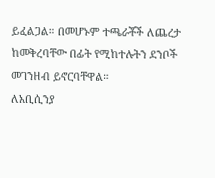ይፈልጋል። በመሆኑም ተጫራቾች ለጨረታ ከመቅረባቸው በፊት የሚከተሉትን ደንቦች መገንዘብ ይኖርባቸዋል።
ለአቢሲንያ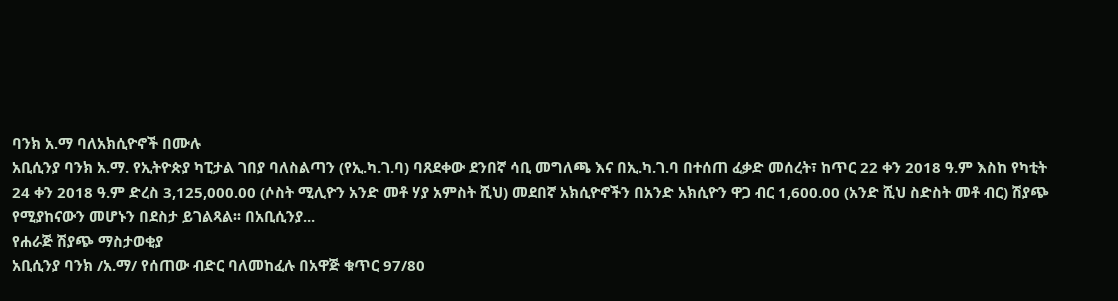ባንክ አ.ማ ባለአክሲዮኖች በሙሉ
አቢሲንያ ባንክ አ.ማ. የኢትዮጵያ ካፒታል ገበያ ባለስልጣን (የኢ.ካ.ገ.ባ) ባጸደቀው ደንበኛ ሳቢ መግለጫ እና በኢ.ካ.ገ.ባ በተሰጠ ፈቃድ መሰረት፣ ከጥር 22 ቀን 2018 ዓ.ም እስከ የካቲት 24 ቀን 2018 ዓ.ም ድረስ 3,125,000.00 (ሶስት ሚሊዮን አንድ መቶ ሃያ አምስት ሺህ) መደበኛ አክሲዮኖችን በአንድ አክሲዮን ዋጋ ብር 1,600.00 (አንድ ሺህ ስድስት መቶ ብር) ሽያጭ የሚያከናውን መሆኑን በደስታ ይገልጻል፡፡ በአቢሲንያ...
የሐራጅ ሽያጭ ማስታወቂያ
አቢሲንያ ባንክ /አ.ማ/ የሰጠው ብድር ባለመከፈሉ በአዋጅ ቁጥር 97/80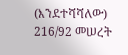(እንደተሻሻለው) 216/92 መሠረት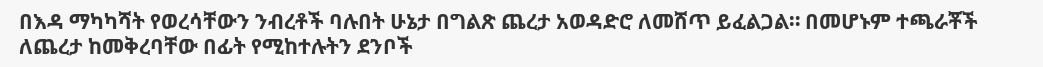በእዳ ማካካሻት የወረሳቸውን ንብረቶች ባሉበት ሁኔታ በግልጽ ጨረታ አወዳድሮ ለመሸጥ ይፈልጋል። በመሆኑም ተጫራቾች ለጨረታ ከመቅረባቸው በፊት የሚከተሉትን ደንቦች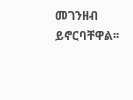መገንዘብ ይኖርባቸዋል፡፡